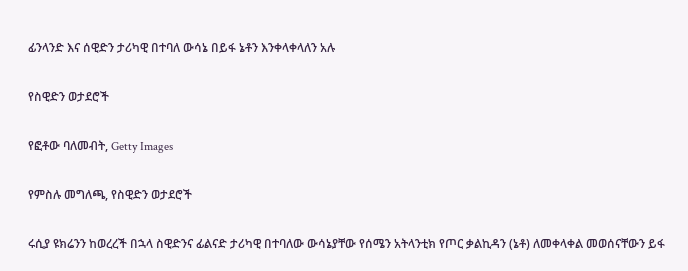ፊንላንድ እና ሰዊድን ታሪካዊ በተባለ ውሳኔ በይፋ ኔቶን እንቀላቀላለን አሉ

የስዊድን ወታደሮች

የፎቶው ባለመብት, Getty Images

የምስሉ መግለጫ, የስዊድን ወታደሮች

ሩሲያ ዩክሬንን ከወረረች በኋላ ስዊድንና ፊልናድ ታሪካዊ በተባለው ውሳኔያቸው የሰሜን አትላንቲክ የጦር ቃልኪዳን (ኔቶ) ለመቀላቀል መወሰናቸውን ይፋ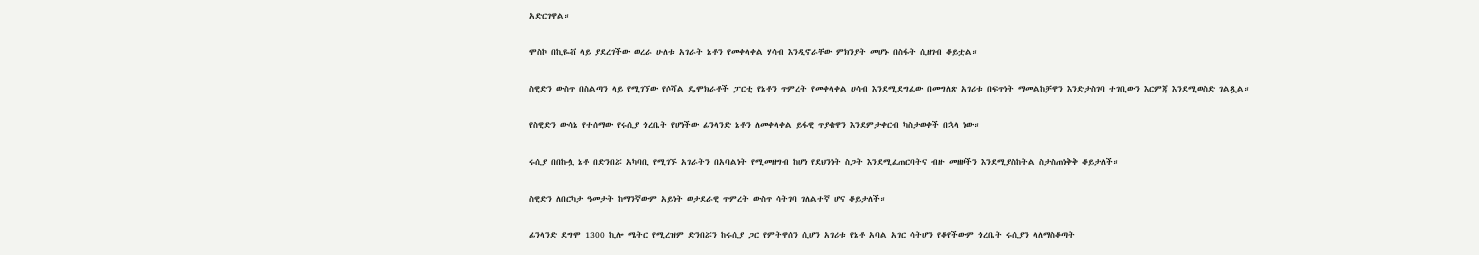አድርገዋል።

ሞስኮ በኪዬቭ ላይ ያደረገችው ወረራ ሁለቱ አገራት ኔቶን የመቀላቀል ሃሳብ እንዲኖራቸው ምክንያት መሆኑ በስፋት ሲዘገብ ቆይቷል።

ስዊድን ውስጥ በስልጣን ላይ የሚገኘው የሶሻል ዴሞክራቶች ፓርቲ የኔቶን ጥምረት የመቀላቀል ሀሳብ እንደሚደግፈው በመግለጽ አገሪቱ በፍጥነት ማመልከቻዋን እንድታስገባ ተገቢውን እርምጃ እንደሚወስድ ገልጿል።

የስዊድን ውሳኔ የተሰማው የሩሲያ ጎረቤት የሆነችው ፊንላንድ ኔቶን ለመቀላቀል ይፋዊ ጥያቄዋን እንደምታቀርብ ካስታወቀች በኋላ ነው።

ሩሲያ በበኩሏ ኔቶ በድንበሯ አካባቢ የሚገኙ አገራትን በአባልነት የሚመዘግብ ከሆነ የደህንነት ስጋት እንደሚፈጠርባትና ብዙ መዘዞችን እንደሚያስከትል ስታስጠነቅቅ ቆይታለች።

ስዊድን ለበርካታ ዓመታት ከማንኛውም አይነት ወታደራዊ ጥምረት ውስጥ ሳትገባ ገለልተኛ ሆና ቆይታለች።

ፊንላንድ ደግሞ 1300 ኪሎ ሜትር የሚረዝም ድንበሯን ከሩሲያ ጋር የምትዋሰን ሲሆን አገሪቱ የኔቶ አባል አገር ሳትሆን የቆየችውም ጎረቤት ሩሲያን ላለማስቆጣት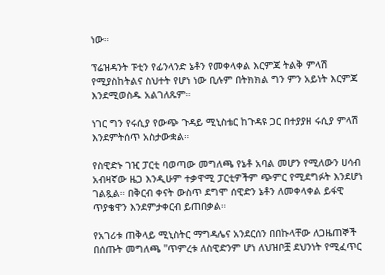ነው።

ፕሬዝዳንት ፑቲን የፊንላንድ ኔቶን የመቀላቀል እርምጃ ትልቅ ምላሽ የሚያስከትልና ስህተት የሆነ ነው ቢሉም በትክክል ግን ምን አይነት እርምጃ እንደሚወስዱ አልገለጹም።

ነገር ግን የሩሲያ የውጭ ጉዳይ ሚኒስቴር ከጉዳዩ ጋር በተያያዘ ሩሲያ ምላሽ እንደምትሰጥ አስታውቋል።

የስዊድኑ ገዢ ፓርቲ ባወጣው መግለጫ የኔቶ አባል መሆን የሚለውን ሀሳብ አብዛኛው ዜጋ እንዲሁም ተቃዋሚ ፓርቲዎችም ጭምር የሚደግፉት እንደሆነ ገልጿል። በቅርብ ቀናት ውስጥ ደግሞ ሰዊድን ኔቶን ለመቀላቀል ይፋዊ ጥያቄዋን እንደምታቀርብ ይጠበቃል።

የአገሪቱ ጠቅላይ ሚኒስትር ማግዳሌና አንደርሰን በበኩላቸው ለጋዜጠኞች በሰጡት መግለጫ ''ጥምረቱ ለስዊድንም ሆነ ለህዝቦቿ ደህንነት የሚፈጥር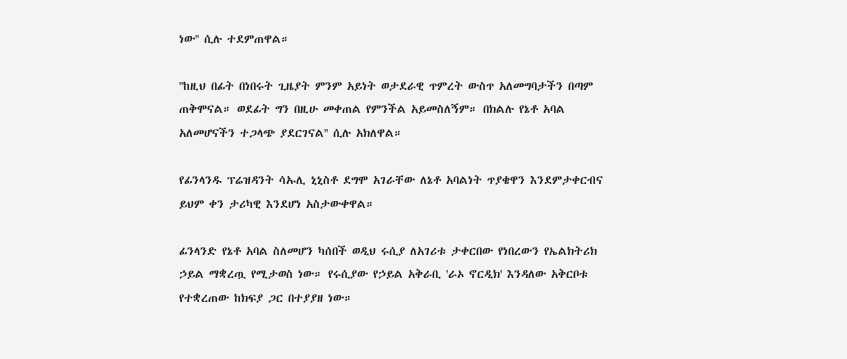ነው'' ሲሉ ተደምጠዋል።

''ከዚህ በፊት በነበሩት ጊዜያት ምንም አይነት ወታደራዊ ጥምረት ውስጥ አለመግባታችን በጣም ጠቅሞናል። ወደፊት ግን በዚሁ መቀጠል የምንችል አይመስለኝም። በክልሉ የኔቶ አባል አለመሆናችን ተጋላጭ ያደርገናል'' ሲሉ አክለዋል።

የፊንላንዱ ፕሬዝዳንት ሳኡሊ ኒኒስቶ ደግሞ አገራቸው ለኔቶ አባልነት ጥያቄዋን እንደምታቀርብና ይህም ቀን ታሪካዊ እንደሆነ አስታውቀዋል።

ፊንላንድ የኔቶ አባል ስለመሆን ካሰበች ወዲህ ሩሲያ ለአገሪቱ ታቀርበው የነበረውን የኤልክትሪክ ኃይል ማቋረጧ የሚታወስ ነው። የሩሲያው የኃይል አቅራቢ 'ራኦ ኖርዲክ' እንዳለው አቅርቦቱ የተቋረጠው ከክፍያ ጋር በተያያዘ ነው።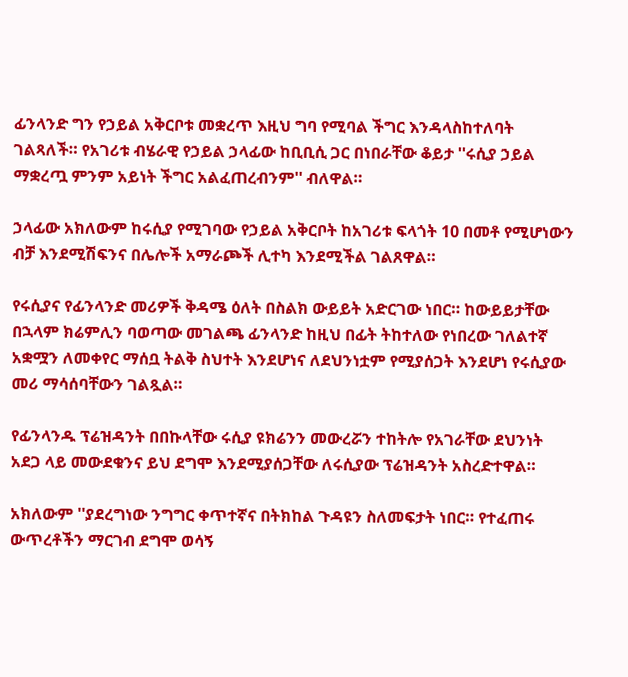ፊንላንድ ግን የኃይል አቅርቦቱ መቋረጥ እዚህ ግባ የሚባል ችግር እንዳላስከተለባት ገልጻለች። የአገሪቱ ብሄራዊ የኃይል ኃላፊው ከቢቢሲ ጋር በነበራቸው ቆይታ ''ሩሲያ ኃይል ማቋረጧ ምንም አይነት ችግር አልፈጠረብንም'' ብለዋል።

ኃላፊው አክለውም ከሩሲያ የሚገባው የኃይል አቅርቦት ከአገሪቱ ፍላጎት 10 በመቶ የሚሆነውን ብቻ እንደሚሽፍንና በሌሎች አማራጮች ሊተካ እንደሚችል ገልጸዋል።

የሩሲያና የፊንላንድ መሪዎች ቅዳሜ ዕለት በስልክ ውይይት አድርገው ነበር። ከውይይታቸው በኋላም ክሬምሊን ባወጣው መገልጫ ፊንላንድ ከዚህ በፊት ትከተለው የነበረው ገለልተኛ አቋሟን ለመቀየር ማሰቧ ትልቅ ስህተት እንደሆነና ለደህንነቷም የሚያሰጋት እንደሆነ የሩሲያው መሪ ማሳሰባቸውን ገልጿል።

የፊንላንዱ ፕሬዝዳንት በበኩላቸው ሩሲያ ዩክሬንን መውረሯን ተከትሎ የአገራቸው ደህንነት አደጋ ላይ መውደቁንና ይህ ደግሞ እንደሚያሰጋቸው ለሩሲያው ፕሬዝዳንት አስረድተዋል።

አክለውም ''ያደረግነው ንግግር ቀጥተኛና በትክከል ጉዳዩን ስለመፍታት ነበር። የተፈጠሩ ውጥረቶችን ማርገብ ደግሞ ወሳኝ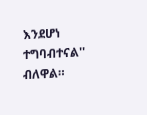እንደሆነ ተግባብተናል'' ብለዋል።